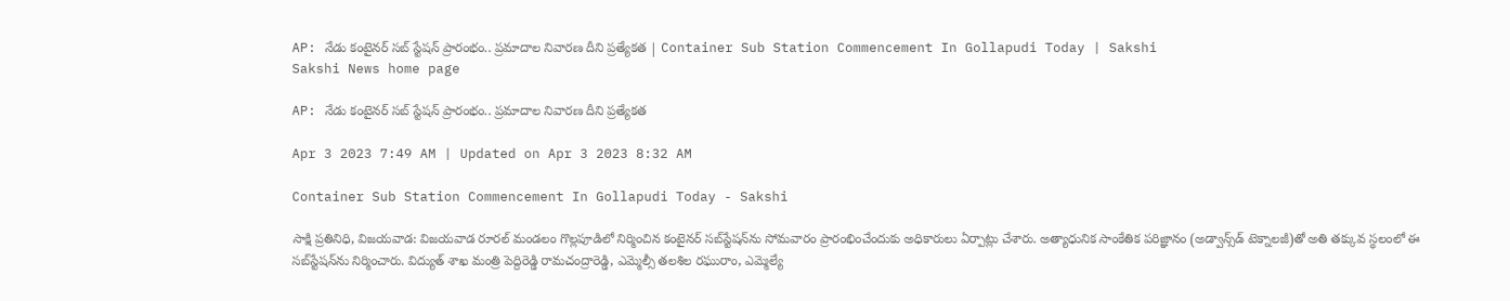AP: నేడు కంటైనర్‌ సబ్‌ స్టేషన్‌ ప్రారంభం.. ప్రమాదాల నివారణ దీని ప్రత్యేకత | Container Sub Station Commencement In Gollapudi Today | Sakshi
Sakshi News home page

AP: నేడు కంటైనర్‌ సబ్‌ స్టేషన్‌ ప్రారంభం.. ప్రమాదాల నివారణ దీని ప్రత్యేకత

Apr 3 2023 7:49 AM | Updated on Apr 3 2023 8:32 AM

Container Sub Station Commencement In Gollapudi Today - Sakshi

సాక్షి ప్రతినిధి, విజయవాడ: విజయవాడ రూరల్‌ మండలం గొల్లపూడిలో నిర్మించిన కంటైనర్‌ సబ్‌స్టేషన్‌ను సోమవారం ప్రారంభించేందుకు అధికారులు ఏర్పాట్లు చేశారు. అత్యాధునిక సాంకేతిక పరిజ్ఞానం (అడ్వాన్స్‌డ్‌ టెక్నాలజీ)తో అతి తక్కువ స్థలంలో ఈ సబ్‌స్టేషన్‌ను నిర్మించారు. విద్యుత్‌ శాఖ మంత్రి పెద్దిరెడ్డి రామచంద్రారెడ్డి, ఎమ్మెల్సీ తలశిల రఘురాం, ఎమ్మెల్యే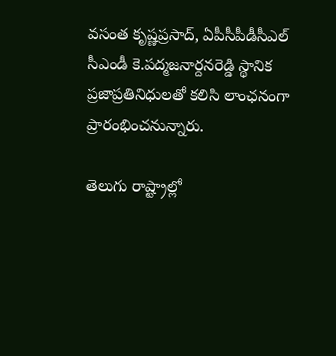వసంత కృష్ణప్రసాద్, ఏపీసీపీడీసీఎల్‌ సీఎండీ కె.పద్మజనార్దనరెడ్డి స్థానిక ప్రజాప్రతినిధులతో కలిసి లాంఛనంగా ప్రారంభించనున్నారు.

తెలుగు రాష్ట్రాల్లో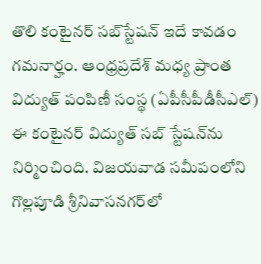తొలి కంటైనర్‌ సబ్‌స్టేషన్‌ ఇదే కావడం గమనార్హం. ఆంధ్రప్రదేశ్‌ మధ్య ప్రాంత విద్యుత్‌ పంపిణీ సంస్థ (ఏపీసీపీడీసీఎల్‌) ఈ కంటైనర్‌ విద్యుత్‌ సబ్‌ స్టేషన్‌ను నిర్మించింది. విజయవాడ సమీపంలోని గొల్లపూడి శ్రీనివాసనగర్‌లో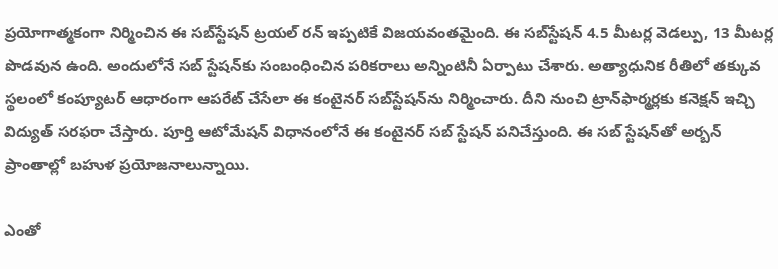ప్రయోగాత్మకంగా నిర్మించిన ఈ సబ్‌స్టేషన్‌ ట్రయల్‌ రన్‌ ఇప్పటికే విజయవంతమైంది. ఈ సబ్‌స్టేషన్‌ 4.5 మీటర్ల వెడల్పు, 13 మీటర్ల పొడవున ఉంది. అందులోనే సబ్‌ స్టేషన్‌కు సంబంధించిన పరికరాలు అన్నింటినీ ఏర్పాటు చేశారు. అత్యాధునిక రీతిలో తక్కువ స్థలంలో కంప్యూటర్‌ ఆధారంగా ఆపరేట్‌ చేసేలా ఈ కంటైనర్‌ సబ్‌స్టేషన్‌ను నిర్మించారు. దీని నుంచి ట్రాన్‌ఫార్మర్లకు కనెక్షన్‌ ఇచ్చి విద్యుత్‌ సరఫరా చేస్తారు. పూర్తి ఆటోమేషన్‌ విధానంలోనే ఈ కంటైనర్‌ సబ్‌ స్టేషన్‌ పనిచేస్తుంది. ఈ సబ్‌ స్టేషన్‌తో అర్బన్‌ ప్రాంతాల్లో బహుళ ప్రయోజనాలున్నాయి.

ఎంతో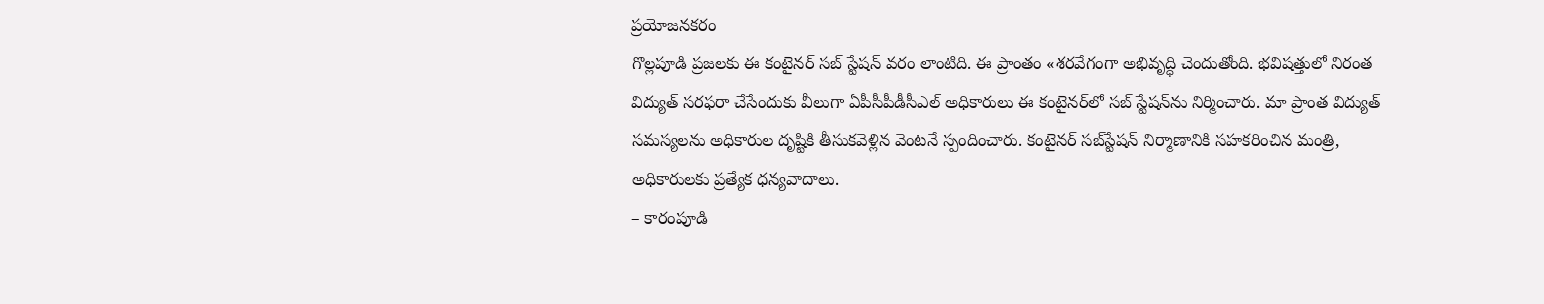ప్రయోజనకరం
గొల్లపూడి ప్రజలకు ఈ కంటైనర్‌ సబ్‌ స్టేషన్‌ వరం లాంటిది. ఈ ప్రాంతం «శరవేగంగా అభివృద్ధి చెందుతోంది. భవిషత్తులో నిరంత విద్యుత్‌ సరఫరా చేసేందుకు వీలుగా ఏపీసీపీడీసీఎల్‌ అధికారులు ఈ కంటైనర్‌లో సబ్‌ స్టేషన్‌ను నిర్మించారు. మా ప్రాంత విద్యుత్‌ సమస్యలను అధికారుల దృష్టికి తీసుకవెళ్లిన వెంటనే స్పందించారు. కంటైనర్‌ సబ్‌స్టేషన్‌ నిర్మాణానికి సహకరించిన మంత్రి, అధికారులకు ప్రత్యేక ధన్యవాదాలు.
– కారంపూడి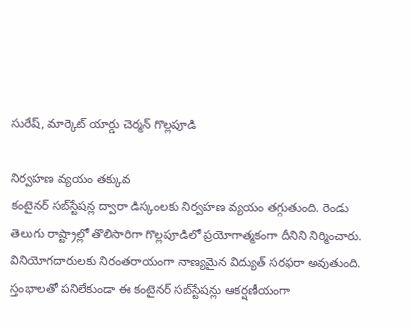సురేష్, మార్కెట్‌ యార్డు చెర్మన్‌ గొల్లపూడి

నిర్వహణ వ్యయం తక్కువ
కంటైనర్‌ సబ్‌స్టేషన్ల ద్వారా డిస్కంలకు నిర్వహణ వ్యయం తగ్గుతుంది. రెండు తెలుగు రాష్ట్రాల్లో తొలిసారిగా గొల్లపూడిలో ప్రయోగాత్మకంగా దీనిని నిర్మించారు. వినియోగదారులకు నిరంతరాయంగా నాణ్యమైన విద్యుత్‌ సరఫరా అవుతుంది. స్తంభాలతో పనిలేకుండా ఈ కంటైనర్‌ సబ్‌స్టేషన్లు ఆకర్షణీయంగా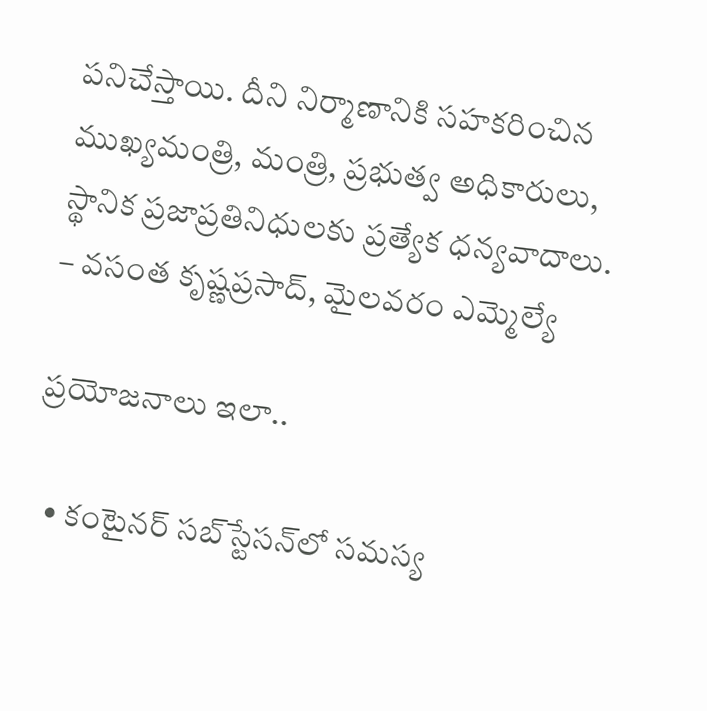పనిచేస్తాయి. దీని నిర్మాణానికి సహకరించిన ముఖ్యమంత్రి, మంత్రి, ప్రభుత్వ అధికారులు, స్థానిక ప్రజాప్రతినిధులకు ప్రత్యేక ధన్యవాదాలు.
– వసంత కృష్ణప్రసాద్, మైలవరం ఎమ్మెల్యే

ప్రయోజనాలు ఇలా..

  • కంటైనర్‌ సబ్‌స్టేసన్‌లో సమస్య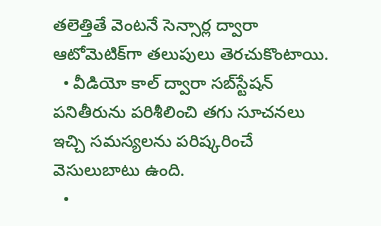తలెత్తితే వెంటనే సెన్సార్ల ద్వారా ఆటోమెటిక్‌గా తలుపులు తెరచుకొంటాయి.
  • వీడియో కాల్‌ ద్వారా సబ్‌స్టేషన్‌ పనితీరును పరిశీలించి తగు సూచనలు ఇచ్చి సమస్యలను పరిష్కరించే వెసులుబాటు ఉంది.
  •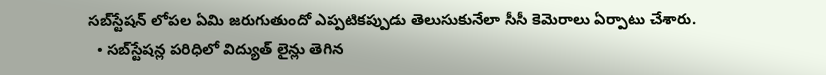సబ్‌స్టేషన్‌ లోపల ఏమి జరుగుతుందో ఎప్పటికప్పుడు తెలుసుకునేలా సీసీ కెమెరాలు ఏర్పాటు చేశారు.
  • సబ్‌స్టేషన్ల పరిధిలో విద్యుత్‌ లైన్లు తెగిన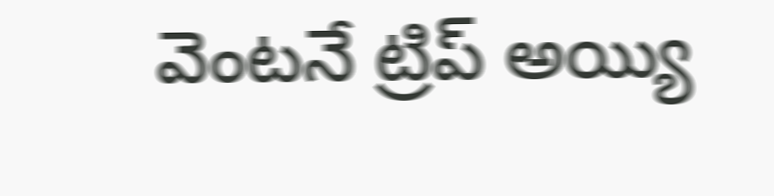వెంటనే ట్రిప్‌ అయ్యి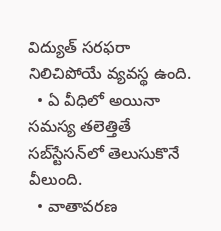విద్యుత్‌ సరఫరా నిలిచిపోయే వ్యవస్థ ఉంది.
  • ఏ వీధిలో అయినా సమస్య తలెత్తితే సబ్‌స్టేసన్‌లో తెలుసుకొనే వీలుంది.
  • వాతావరణ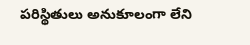పరిస్థితులు అనుకూలంగా లేని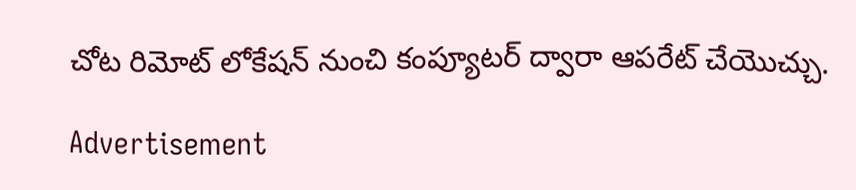చోట రిమోట్‌ లోకేషన్‌ నుంచి కంప్యూటర్‌ ద్వారా ఆపరేట్‌ చేయొచ్చు.

Advertisement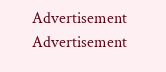Advertisement
Advertisement